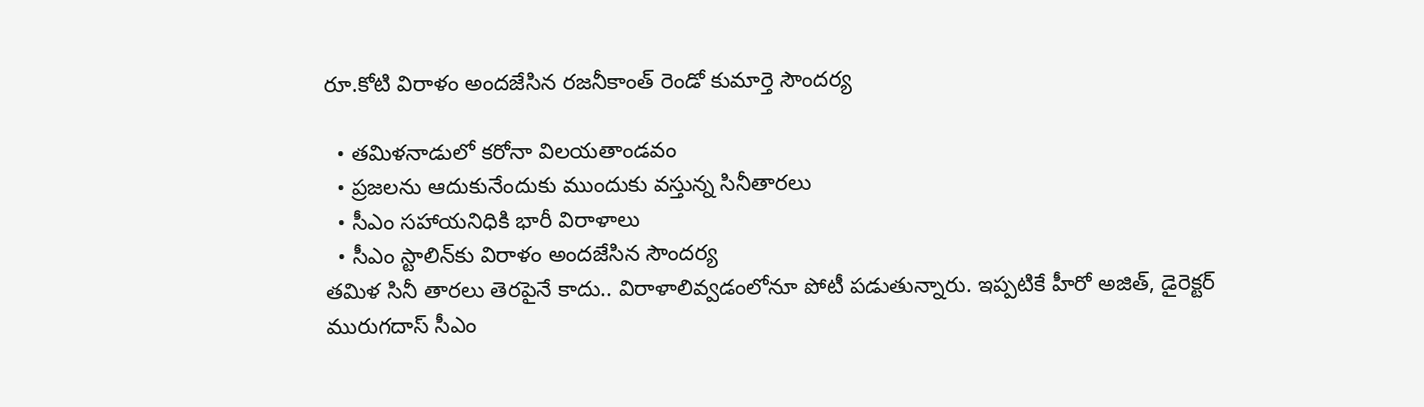రూ.కోటి విరాళం అందజేసిన రజనీకాంత్‌ రెండో కుమార్తె సౌందర్య

  • తమిళనాడులో కరోనా విలయతాండవం
  • ప్రజలను ఆదుకునేందుకు ముందుకు వస్తున్న సినీతారలు
  • సీఎం సహాయనిధికి భారీ విరాళాలు
  • సీఎం స్టాలిన్‌‌కు విరాళం అందజేసిన సౌందర్య
తమిళ సినీ తారలు తెరపైనే కాదు.. విరాళాలివ్వడంలోనూ పోటీ పడుతున్నారు. ఇప్పటికే హీరో అజిత్‌, డైరెక్టర్‌ మురుగదాస్‌ సీఎం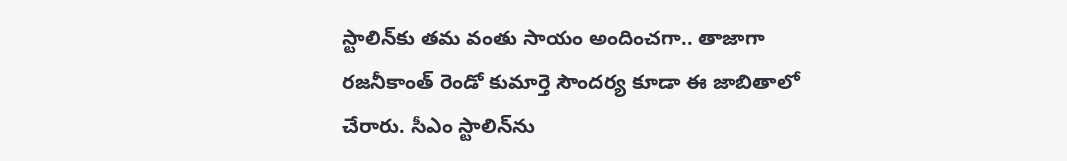స్టాలిన్‌కు తమ వంతు సాయం అందించగా.. తాజాగా రజనీకాంత్‌ రెండో కుమార్తె సౌందర్య కూడా ఈ జాబితాలో చేరారు. సీఎం స్టాలిన్‌ను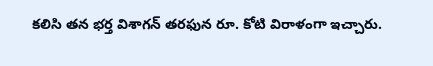కలిసి తన భర్త విశాగన్‌ తరఫున రూ. కోటి విరాళంగా ఇచ్చారు.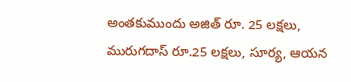అంతకుముందు అజిత్‌ రూ. 25 లక్షలు, మురుగదాస్ రూ.25 లక్షలు, సూర్య, ఆయన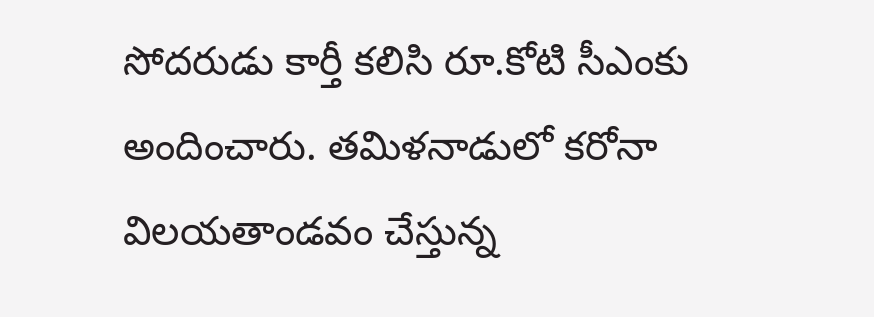సోదరుడు కార్తీ కలిసి రూ.కోటి సీఎంకు అందించారు. తమిళనాడులో కరోనా విలయతాండవం చేస్తున్న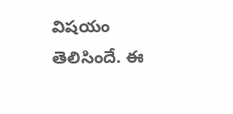విషయం తెలిసిందే. ఈ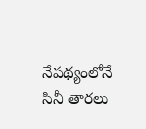నేపథ్యంలోనే సినీ తారలు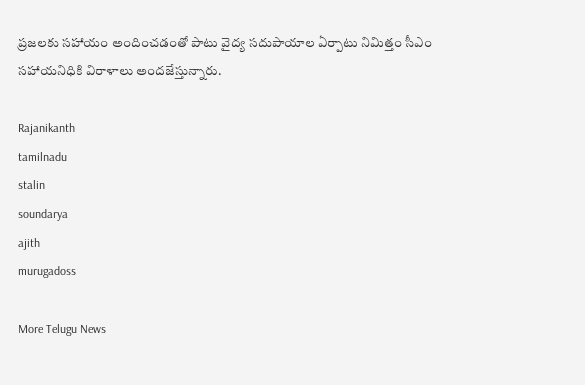ప్రజలకు సహాయం అందించడంతో పాటు వైద్య సదుపాయాల ఏర్పాటు నిమిత్తం సీఎం సహాయనిధికి విరాళాలు అందజేస్తున్నారు.

Rajanikanth
tamilnadu
stalin
soundarya
ajith
murugadoss

More Telugu News